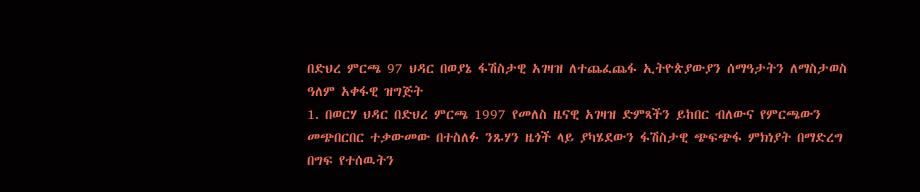በድህረ ምርጫ 97 ህዳር በወያኔ ፋሽስታዊ አገዛዝ ለተጨፈጨፋ ኢትዮጵያውያን ሰማዓታትን ለማስታወስ ዓለም አቀፋዊ ዝግጅት
1. በወርሃ ህዳር በድህረ ምርጫ 1997 የመለስ ዜናዊ አገዛዝ ድምጻችን ይከበር ብለውና የምርጫውን መጭበርበር ተቃውመው በተስለፉ ንጹሃን ዜጎች ላይ ያካሄደውን ፋሽስታዊ ጭፍጭፋ ምክነያት በማድረግ በግፍ የተሰዉትን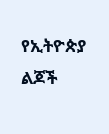የኢትዮጵያ ልጆች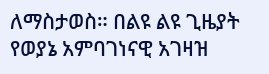ለማስታወስ። በልዩ ልዩ ጊዜያት የወያኔ አምባገነናዊ አገዛዝ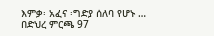እምቃ፡ አፈና ፡ግድያ ሰለባ የሆኑ …
በድህረ ምርጫ 97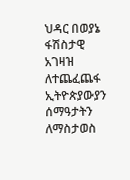ህዳር በወያኔ ፋሽስታዊ አገዛዝ ለተጨፈጨፋ ኢትዮጵያውያን ሰማዓታትን ለማስታወስ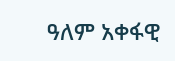ዓለም አቀፋዊ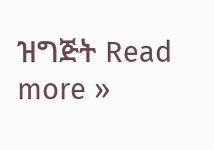ዝግጅት Read more »